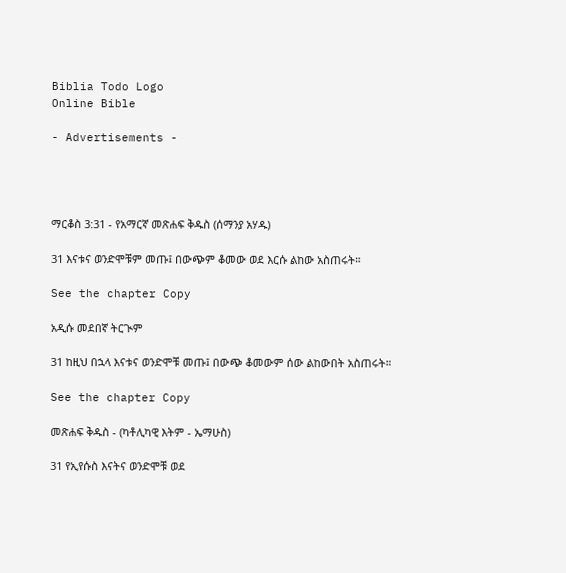Biblia Todo Logo
Online Bible

- Advertisements -




ማርቆስ 3:31 - የአማርኛ መጽሐፍ ቅዱስ (ሰማንያ አሃዱ)

31 እናቱና ወንድሞቹም መጡ፤ በውጭም ቆመው ወደ እርሱ ልከው አስጠሩት።

See the chapter Copy

አዲሱ መደበኛ ትርጒም

31 ከዚህ በኋላ እናቱና ወንድሞቹ መጡ፤ በውጭ ቆመውም ሰው ልከውበት አስጠሩት።

See the chapter Copy

መጽሐፍ ቅዱስ - (ካቶሊካዊ እትም - ኤማሁስ)

31 የኢየሱስ እናትና ወንድሞቹ ወደ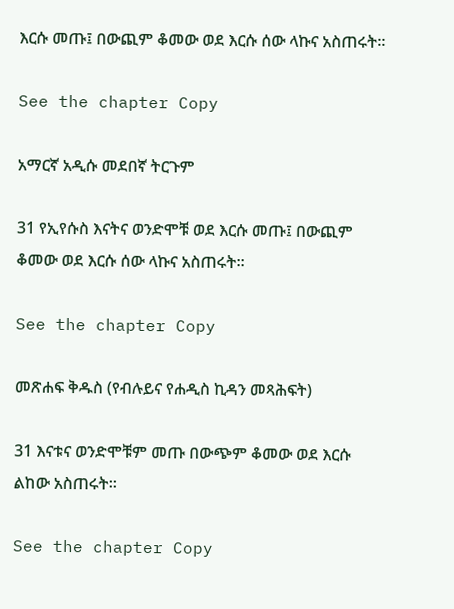እርሱ መጡ፤ በውጪም ቆመው ወደ እርሱ ሰው ላኩና አስጠሩት።

See the chapter Copy

አማርኛ አዲሱ መደበኛ ትርጉም

31 የኢየሱስ እናትና ወንድሞቹ ወደ እርሱ መጡ፤ በውጪም ቆመው ወደ እርሱ ሰው ላኩና አስጠሩት።

See the chapter Copy

መጽሐፍ ቅዱስ (የብሉይና የሐዲስ ኪዳን መጻሕፍት)

31 እናቱና ወንድሞቹም መጡ በውጭም ቆመው ወደ እርሱ ልከው አስጠሩት።

See the chapter Copy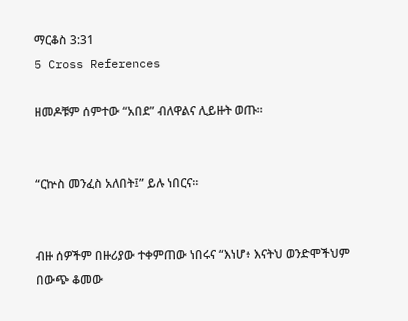ማርቆስ 3:31
5 Cross References

ዘመዶቹም ሰምተው “አበደ” ብለዋልና ሊይዙት ወጡ።


“ርኵስ መንፈስ አለበት፤” ይሉ ነበርና።


ብዙ ሰዎችም በዙሪያው ተቀምጠው ነበሩና “እነሆ፥ እናትህ ወንድሞችህም በውጭ ቆመው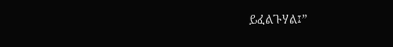ይፈልጉሃል፤”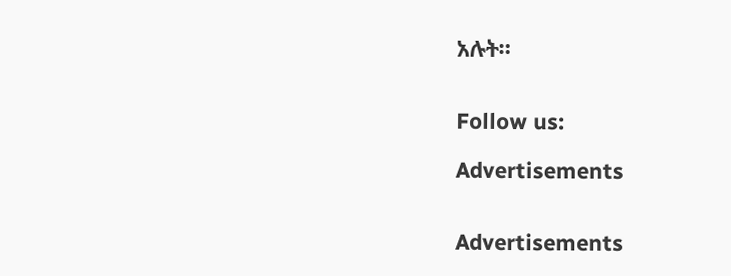አሉት።


Follow us:

Advertisements


Advertisements